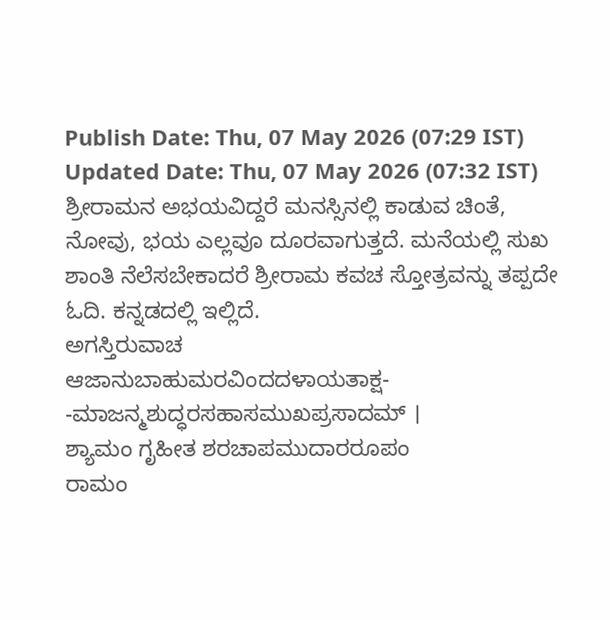Publish Date: Thu, 07 May 2026 (07:29 IST)
Updated Date: Thu, 07 May 2026 (07:32 IST)
ಶ್ರೀರಾಮನ ಅಭಯವಿದ್ದರೆ ಮನಸ್ಸಿನಲ್ಲಿ ಕಾಡುವ ಚಿಂತೆ, ನೋವು, ಭಯ ಎಲ್ಲವೂ ದೂರವಾಗುತ್ತದೆ. ಮನೆಯಲ್ಲಿ ಸುಖ ಶಾಂತಿ ನೆಲೆಸಬೇಕಾದರೆ ಶ್ರೀರಾಮ ಕವಚ ಸ್ತೋತ್ರವನ್ನು ತಪ್ಪದೇ ಓದಿ. ಕನ್ನಡದಲ್ಲಿ ಇಲ್ಲಿದೆ.
ಅಗಸ್ತಿರುವಾಚ
ಆಜಾನುಬಾಹುಮರವಿಂದದಳಾಯತಾಕ್ಷ-
-ಮಾಜನ್ಮಶುದ್ಧರಸಹಾಸಮುಖಪ್ರಸಾದಮ್ ।
ಶ್ಯಾಮಂ ಗೃಹೀತ ಶರಚಾಪಮುದಾರರೂಪಂ
ರಾಮಂ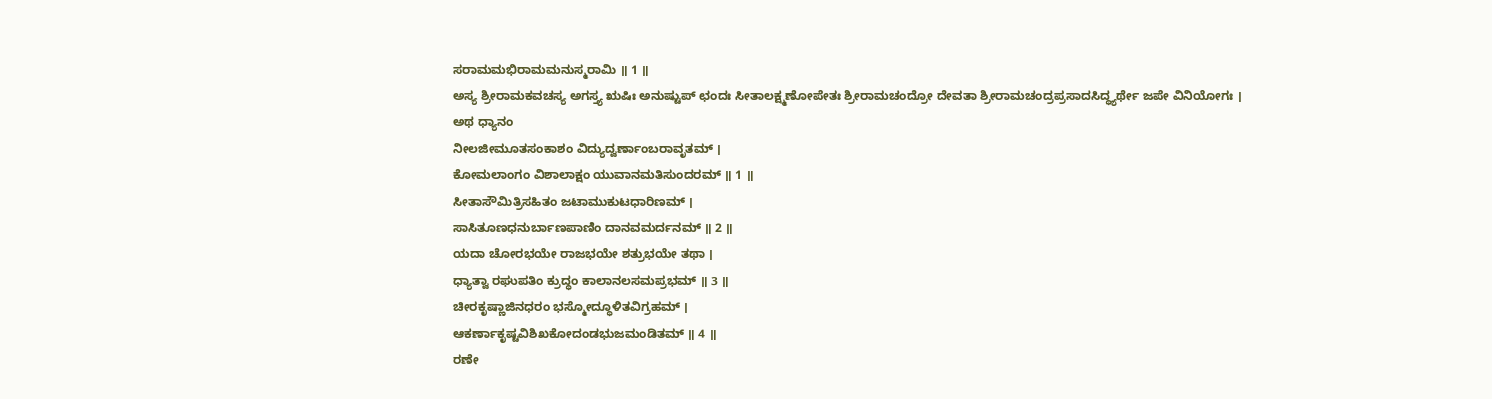ಸರಾಮಮಭಿರಾಮಮನುಸ್ಮರಾಮಿ ॥ 1 ॥
ಅಸ್ಯ ಶ್ರೀರಾಮಕವಚಸ್ಯ ಅಗಸ್ತ್ಯ ಋಷಿಃ ಅನುಷ್ಟುಪ್ ಛಂದಃ ಸೀತಾಲಕ್ಷ್ಮಣೋಪೇತಃ ಶ್ರೀರಾಮಚಂದ್ರೋ ದೇವತಾ ಶ್ರೀರಾಮಚಂದ್ರಪ್ರಸಾದಸಿದ್ಧ್ಯರ್ಥೇ ಜಪೇ ವಿನಿಯೋಗಃ ।
ಅಥ ಧ್ಯಾನಂ
ನೀಲಜೀಮೂತಸಂಕಾಶಂ ವಿದ್ಯುದ್ವರ್ಣಾಂಬರಾವೃತಮ್ ।
ಕೋಮಲಾಂಗಂ ವಿಶಾಲಾಕ್ಷಂ ಯುವಾನಮತಿಸುಂದರಮ್ ॥ 1 ॥
ಸೀತಾಸೌಮಿತ್ರಿಸಹಿತಂ ಜಟಾಮುಕುಟಧಾರಿಣಮ್ ।
ಸಾಸಿತೂಣಧನುರ್ಬಾಣಪಾಣಿಂ ದಾನವಮರ್ದನಮ್ ॥ 2 ॥
ಯದಾ ಚೋರಭಯೇ ರಾಜಭಯೇ ಶತ್ರುಭಯೇ ತಥಾ ।
ಧ್ಯಾತ್ವಾ ರಘುಪತಿಂ ಕ್ರುದ್ಧಂ ಕಾಲಾನಲಸಮಪ್ರಭಮ್ ॥ 3 ॥
ಚೀರಕೃಷ್ಣಾಜಿನಧರಂ ಭಸ್ಮೋದ್ಧೂಳಿತವಿಗ್ರಹಮ್ ।
ಆಕರ್ಣಾಕೃಷ್ಟವಿಶಿಖಕೋದಂಡಭುಜಮಂಡಿತಮ್ ॥ 4 ॥
ರಣೇ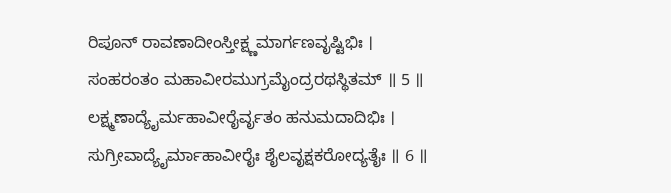ರಿಪೂನ್ ರಾವಣಾದೀಂಸ್ತೀಕ್ಷ್ಣಮಾರ್ಗಣವೃಷ್ಟಿಭಿಃ ।
ಸಂಹರಂತಂ ಮಹಾವೀರಮುಗ್ರಮೈಂದ್ರರಥಸ್ಥಿತಮ್ ॥ 5 ॥
ಲಕ್ಷ್ಮಣಾದ್ಯೈರ್ಮಹಾವೀರೈರ್ವೃತಂ ಹನುಮದಾದಿಭಿಃ ।
ಸುಗ್ರೀವಾದ್ಯೈರ್ಮಾಹಾವೀರೈಃ ಶೈಲವೃಕ್ಷಕರೋದ್ಯತೈಃ ॥ 6 ॥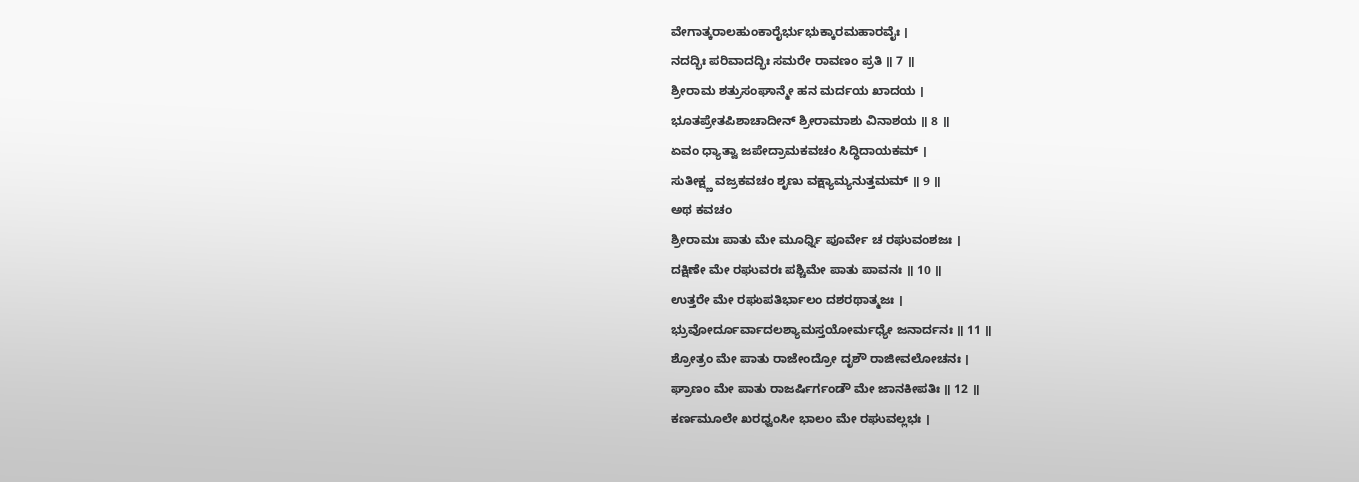ವೇಗಾತ್ಕರಾಲಹುಂಕಾರೈರ್ಭುಭುಕ್ಕಾರಮಹಾರವೈಃ ।
ನದದ್ಭಿಃ ಪರಿವಾದದ್ಭಿಃ ಸಮರೇ ರಾವಣಂ ಪ್ರತಿ ॥ 7 ॥
ಶ್ರೀರಾಮ ಶತ್ರುಸಂಘಾನ್ಮೇ ಹನ ಮರ್ದಯ ಖಾದಯ ।
ಭೂತಪ್ರೇತಪಿಶಾಚಾದೀನ್ ಶ್ರೀರಾಮಾಶು ವಿನಾಶಯ ॥ 8 ॥
ಏವಂ ಧ್ಯಾತ್ವಾ ಜಪೇದ್ರಾಮಕವಚಂ ಸಿದ್ಧಿದಾಯಕಮ್ ।
ಸುತೀಕ್ಷ್ಣ ವಜ್ರಕವಚಂ ಶೃಣು ವಕ್ಷ್ಯಾಮ್ಯನುತ್ತಮಮ್ ॥ 9 ॥
ಅಥ ಕವಚಂ
ಶ್ರೀರಾಮಃ ಪಾತು ಮೇ ಮೂರ್ಧ್ನಿ ಪೂರ್ವೇ ಚ ರಘುವಂಶಜಃ ।
ದಕ್ಷಿಣೇ ಮೇ ರಘುವರಃ ಪಶ್ಚಿಮೇ ಪಾತು ಪಾವನಃ ॥ 10 ॥
ಉತ್ತರೇ ಮೇ ರಘುಪತಿರ್ಭಾಲಂ ದಶರಥಾತ್ಮಜಃ ।
ಭ್ರುವೋರ್ದೂರ್ವಾದಲಶ್ಯಾಮಸ್ತಯೋರ್ಮಧ್ಯೇ ಜನಾರ್ದನಃ ॥ 11 ॥
ಶ್ರೋತ್ರಂ ಮೇ ಪಾತು ರಾಜೇಂದ್ರೋ ದೃಶೌ ರಾಜೀವಲೋಚನಃ ।
ಘ್ರಾಣಂ ಮೇ ಪಾತು ರಾಜರ್ಷಿರ್ಗಂಡೌ ಮೇ ಜಾನಕೀಪತಿಃ ॥ 12 ॥
ಕರ್ಣಮೂಲೇ ಖರಧ್ವಂಸೀ ಭಾಲಂ ಮೇ ರಘುವಲ್ಲಭಃ ।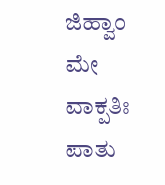ಜಿಹ್ವಾಂ ಮೇ ವಾಕ್ಪತಿಃ ಪಾತು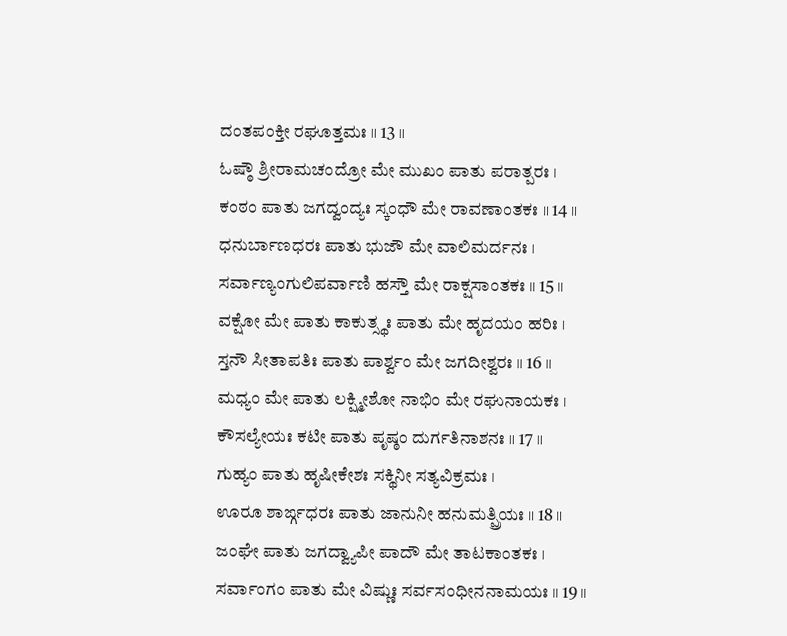ದಂತಪಂಕ್ತೀ ರಘೂತ್ತಮಃ ॥ 13 ॥
ಓಷ್ಠೌ ಶ್ರೀರಾಮಚಂದ್ರೋ ಮೇ ಮುಖಂ ಪಾತು ಪರಾತ್ಪರಃ ।
ಕಂಠಂ ಪಾತು ಜಗದ್ವಂದ್ಯಃ ಸ್ಕಂಧೌ ಮೇ ರಾವಣಾಂತಕಃ ॥ 14 ॥
ಧನುರ್ಬಾಣಧರಃ ಪಾತು ಭುಜೌ ಮೇ ವಾಲಿಮರ್ದನಃ ।
ಸರ್ವಾಣ್ಯಂಗುಲಿಪರ್ವಾಣಿ ಹಸ್ತೌ ಮೇ ರಾಕ್ಷಸಾಂತಕಃ ॥ 15 ॥
ವಕ್ಷೋ ಮೇ ಪಾತು ಕಾಕುತ್ಸ್ಥಃ ಪಾತು ಮೇ ಹೃದಯಂ ಹರಿಃ ।
ಸ್ತನೌ ಸೀತಾಪತಿಃ ಪಾತು ಪಾರ್ಶ್ವಂ ಮೇ ಜಗದೀಶ್ವರಃ ॥ 16 ॥
ಮಧ್ಯಂ ಮೇ ಪಾತು ಲಕ್ಷ್ಮೀಶೋ ನಾಭಿಂ ಮೇ ರಘುನಾಯಕಃ ।
ಕೌಸಲ್ಯೇಯಃ ಕಟೀ ಪಾತು ಪೃಷ್ಠಂ ದುರ್ಗತಿನಾಶನಃ ॥ 17 ॥
ಗುಹ್ಯಂ ಪಾತು ಹೃಷೀಕೇಶಃ ಸಕ್ಥಿನೀ ಸತ್ಯವಿಕ್ರಮಃ ।
ಊರೂ ಶಾರ್ಙ್ಗಧರಃ ಪಾತು ಜಾನುನೀ ಹನುಮತ್ಪ್ರಿಯಃ ॥ 18 ॥
ಜಂಘೇ ಪಾತು ಜಗದ್ವ್ಯಾಪೀ ಪಾದೌ ಮೇ ತಾಟಕಾಂತಕಃ ।
ಸರ್ವಾಂಗಂ ಪಾತು ಮೇ ವಿಷ್ಣುಃ ಸರ್ವಸಂಧೀನನಾಮಯಃ ॥ 19 ॥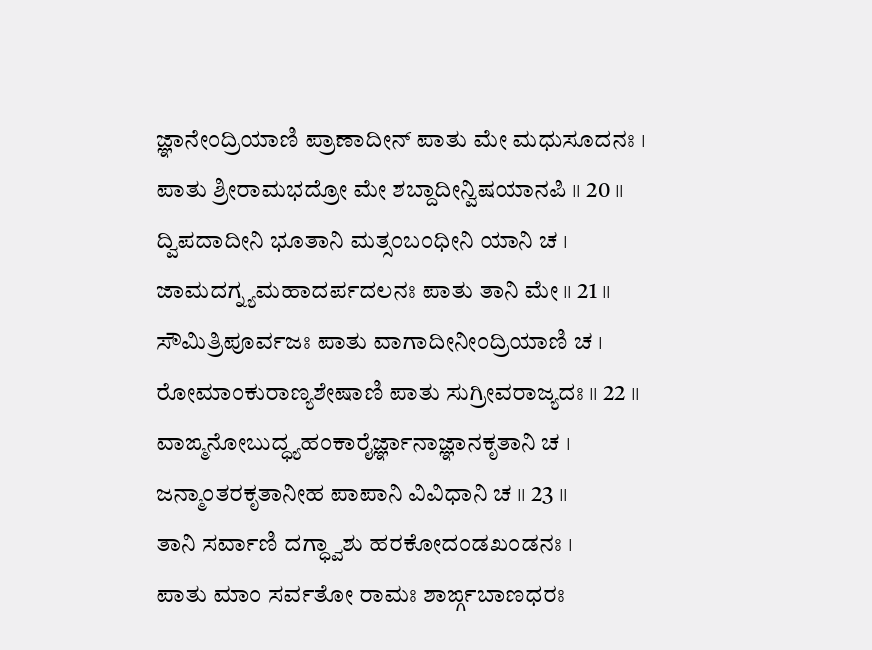ಜ್ಞಾನೇಂದ್ರಿಯಾಣಿ ಪ್ರಾಣಾದೀನ್ ಪಾತು ಮೇ ಮಧುಸೂದನಃ ।
ಪಾತು ಶ್ರೀರಾಮಭದ್ರೋ ಮೇ ಶಬ್ದಾದೀನ್ವಿಷಯಾನಪಿ ॥ 20 ॥
ದ್ವಿಪದಾದೀನಿ ಭೂತಾನಿ ಮತ್ಸಂಬಂಧೀನಿ ಯಾನಿ ಚ ।
ಜಾಮದಗ್ನ್ಯಮಹಾದರ್ಪದಲನಃ ಪಾತು ತಾನಿ ಮೇ ॥ 21 ॥
ಸೌಮಿತ್ರಿಪೂರ್ವಜಃ ಪಾತು ವಾಗಾದೀನೀಂದ್ರಿಯಾಣಿ ಚ ।
ರೋಮಾಂಕುರಾಣ್ಯಶೇಷಾಣಿ ಪಾತು ಸುಗ್ರೀವರಾಜ್ಯದಃ ॥ 22 ॥
ವಾಙ್ಮನೋಬುದ್ಧ್ಯಹಂಕಾರೈರ್ಜ್ಞಾನಾಜ್ಞಾನಕೃತಾನಿ ಚ ।
ಜನ್ಮಾಂತರಕೃತಾನೀಹ ಪಾಪಾನಿ ವಿವಿಧಾನಿ ಚ ॥ 23 ॥
ತಾನಿ ಸರ್ವಾಣಿ ದಗ್ಧ್ವಾಶು ಹರಕೋದಂಡಖಂಡನಃ ।
ಪಾತು ಮಾಂ ಸರ್ವತೋ ರಾಮಃ ಶಾರ್ಙ್ಗಬಾಣಧರಃ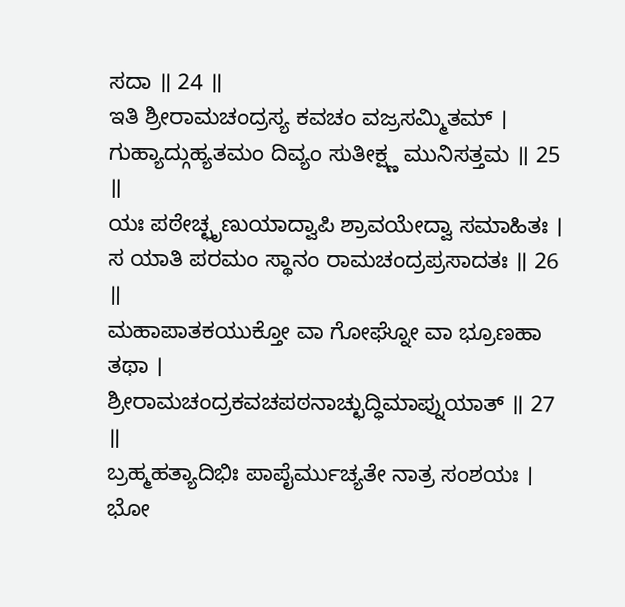ಸದಾ ॥ 24 ॥
ಇತಿ ಶ್ರೀರಾಮಚಂದ್ರಸ್ಯ ಕವಚಂ ವಜ್ರಸಮ್ಮಿತಮ್ ।
ಗುಹ್ಯಾದ್ಗುಹ್ಯತಮಂ ದಿವ್ಯಂ ಸುತೀಕ್ಷ್ಣ ಮುನಿಸತ್ತಮ ॥ 25 ॥
ಯಃ ಪಠೇಚ್ಛೃಣುಯಾದ್ವಾಪಿ ಶ್ರಾವಯೇದ್ವಾ ಸಮಾಹಿತಃ ।
ಸ ಯಾತಿ ಪರಮಂ ಸ್ಥಾನಂ ರಾಮಚಂದ್ರಪ್ರಸಾದತಃ ॥ 26 ॥
ಮಹಾಪಾತಕಯುಕ್ತೋ ವಾ ಗೋಘ್ನೋ ವಾ ಭ್ರೂಣಹಾ ತಥಾ ।
ಶ್ರೀರಾಮಚಂದ್ರಕವಚಪಠನಾಚ್ಛುದ್ಧಿಮಾಪ್ನುಯಾತ್ ॥ 27 ॥
ಬ್ರಹ್ಮಹತ್ಯಾದಿಭಿಃ ಪಾಪೈರ್ಮುಚ್ಯತೇ ನಾತ್ರ ಸಂಶಯಃ ।
ಭೋ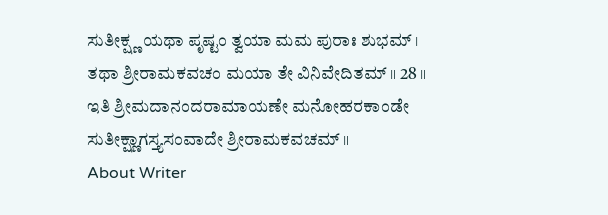ಸುತೀಕ್ಷ್ಣ ಯಥಾ ಪೃಷ್ಟಂ ತ್ವಯಾ ಮಮ ಪುರಾಃ ಶುಭಮ್ ।
ತಥಾ ಶ್ರೀರಾಮಕವಚಂ ಮಯಾ ತೇ ವಿನಿವೇದಿತಮ್ ॥ 28 ॥
ಇತಿ ಶ್ರೀಮದಾನಂದರಾಮಾಯಣೇ ಮನೋಹರಕಾಂಡೇ ಸುತೀಕ್ಷ್ಣಾಗಸ್ತ್ಯಸಂವಾದೇ ಶ್ರೀರಾಮಕವಚಮ್ ॥
About Writer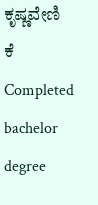ಕೃಷ್ಣವೇಣಿ ಕೆ
Completed bachelor degree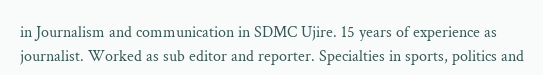in Journalism and communication in SDMC Ujire. 15 years of experience as journalist. Worked as sub editor and reporter. Specialties in sports, politics and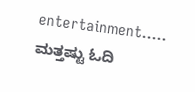entertainment.....
ಮತ್ತಷ್ಟು ಓದಿ